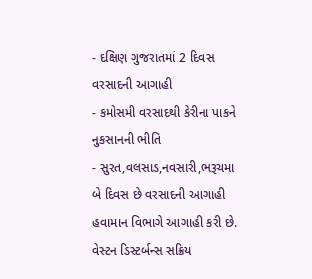- દક્ષિણ ગુજરાતમાં 2 દિવસ વરસાદની આગાહી
- કમોસમી વરસાદથી કેરીના પાકને નુકસાનની ભીતિ
- સુરત,વલસાડ,નવસારી,ભરૂચમા બે દિવસ છે વરસાદની આગાહી
હવામાન વિભાગે આગાહી કરી છે. વેસ્ટન ડિસ્ટર્બન્સ સક્રિય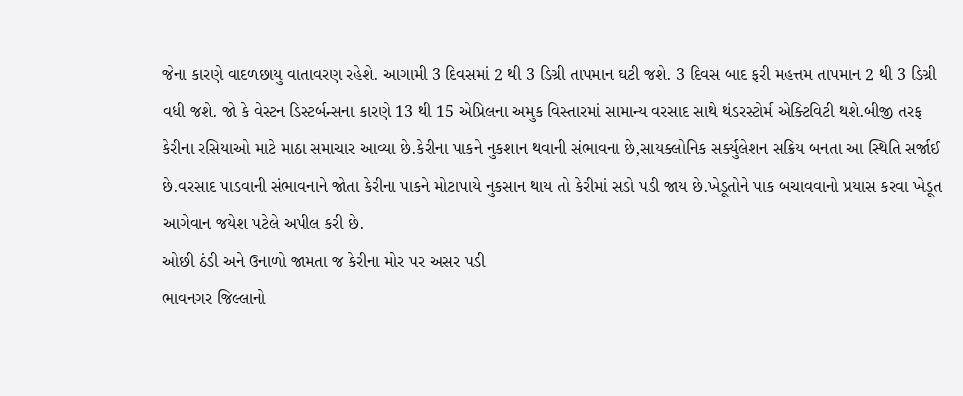જેના કારણે વાદળછાયુ વાતાવરણ રહેશે. આગામી 3 દિવસમાં 2 થી 3 ડિગ્રી તાપમાન ઘટી જશે. 3 દિવસ બાદ ફરી મહત્તમ તાપમાન 2 થી 3 ડિગ્રી વધી જશે. જો કે વેસ્ટન ડિસ્ટર્બન્સના કારણે 13 થી 15 એપ્રિલના અમુક વિસ્તારમાં સામાન્ય વરસાદ સાથે થંડરસ્ટોર્મ એક્ટિવિટી થશે.બીજી તરફ કેરીના રસિયાઓ માટે માઠા સમાચાર આવ્યા છે.કેરીના પાકને નુકશાન થવાની સંભાવના છે,સાયક્લોનિક સર્ક્યુલેશન સક્રિય બનતા આ સ્થિતિ સર્જાઈ છે.વરસાદ પાડવાની સંભાવનાને જોતા કેરીના પાકને મોટાપાયે નુકસાન થાય તો કેરીમાં સડો પડી જાય છે.ખેડૂતોને પાક બચાવવાનો પ્રયાસ કરવા ખેડૂત આગેવાન જયેશ પટેલે અપીલ કરી છે.
ઓછી ઠંડી અને ઉનાળો જામતા જ કેરીના મોર પર અસર પડી
ભાવનગર જિલ્લાનો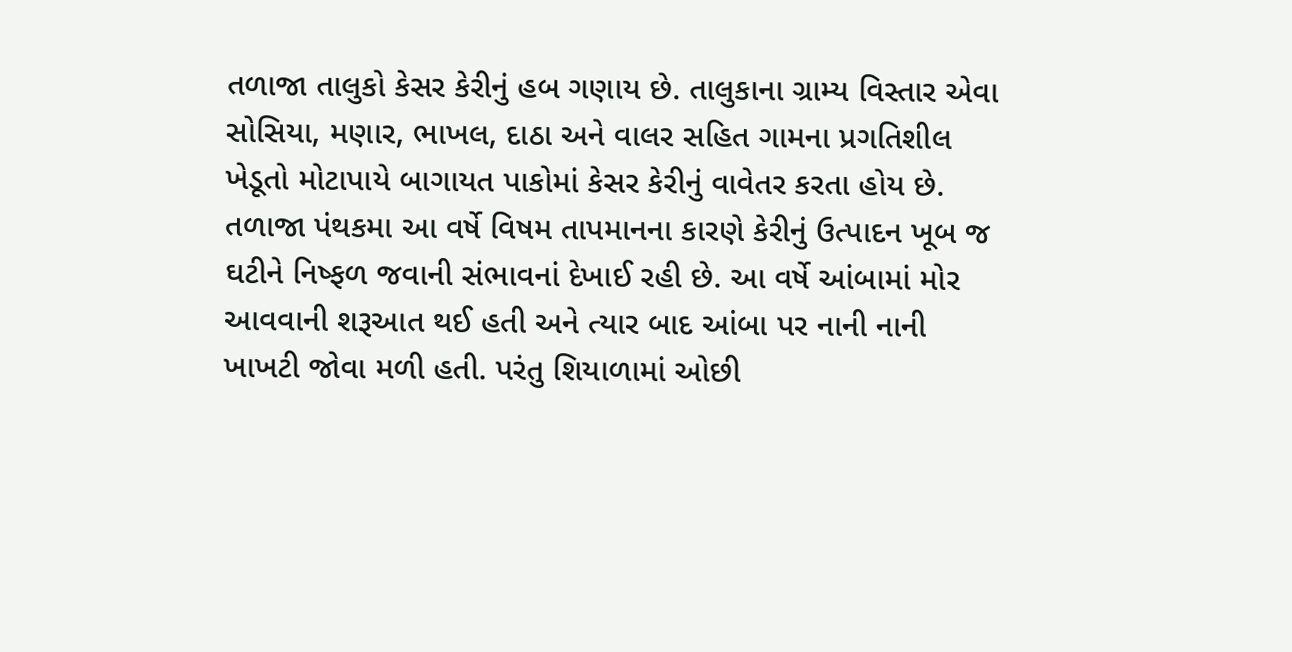તળાજા તાલુકો કેસર કેરીનું હબ ગણાય છે. તાલુકાના ગ્રામ્ય વિસ્તાર એવા સોસિયા, મણાર, ભાખલ, દાઠા અને વાલર સહિત ગામના પ્રગતિશીલ ખેડૂતો મોટાપાયે બાગાયત પાકોમાં કેસર કેરીનું વાવેતર કરતા હોય છે. તળાજા પંથકમા આ વર્ષે વિષમ તાપમાનના કારણે કેરીનું ઉત્પાદન ખૂબ જ ઘટીને નિષ્ફળ જવાની સંભાવનાં દેખાઈ રહી છે. આ વર્ષે આંબામાં મોર આવવાની શરૂઆત થઈ હતી અને ત્યાર બાદ આંબા પર નાની નાની ખાખટી જોવા મળી હતી. પરંતુ શિયાળામાં ઓછી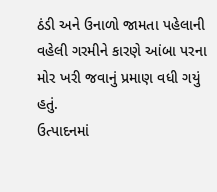ઠંડી અને ઉનાળો જામતા પહેલાની વહેલી ગરમીને કારણે આંબા પરના મોર ખરી જવાનું પ્રમાણ વધી ગયું હતું.
ઉત્પાદનમાં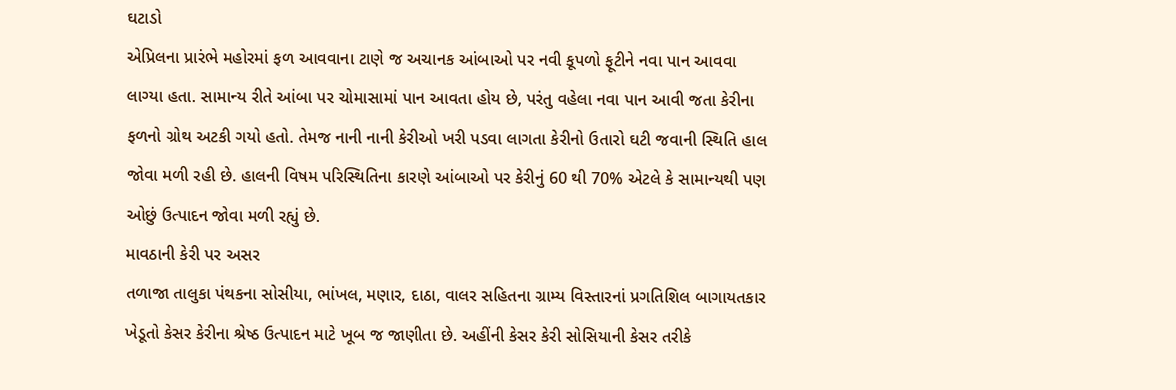ઘટાડો
એપ્રિલના પ્રારંભે મહોરમાં ફળ આવવાના ટાણે જ અચાનક આંબાઓ પર નવી કૂપળો ફૂટીને નવા પાન આવવા લાગ્યા હતા. સામાન્ય રીતે આંબા પર ચોમાસામાં પાન આવતા હોય છે, પરંતુ વહેલા નવા પાન આવી જતા કેરીના ફળનો ગ્રોથ અટકી ગયો હતો. તેમજ નાની નાની કેરીઓ ખરી પડવા લાગતા કેરીનો ઉતારો ઘટી જવાની સ્થિતિ હાલ જોવા મળી રહી છે. હાલની વિષમ પરિસ્થિતિના કારણે આંબાઓ પર કેરીનું 60 થી 70% એટલે કે સામાન્યથી પણ ઓછું ઉત્પાદન જોવા મળી રહ્યું છે.
માવઠાની કેરી પર અસર
તળાજા તાલુકા પંથકના સોસીયા, ભાંખલ, મણાર, દાઠા, વાલર સહિતના ગ્રામ્ય વિસ્તારનાં પ્રગતિશિલ બાગાયતકાર ખેડૂતો કેસર કેરીના શ્રેષ્ઠ ઉત્પાદન માટે ખૂબ જ જાણીતા છે. અહીંની કેસર કેરી સોસિયાની કેસર તરીકે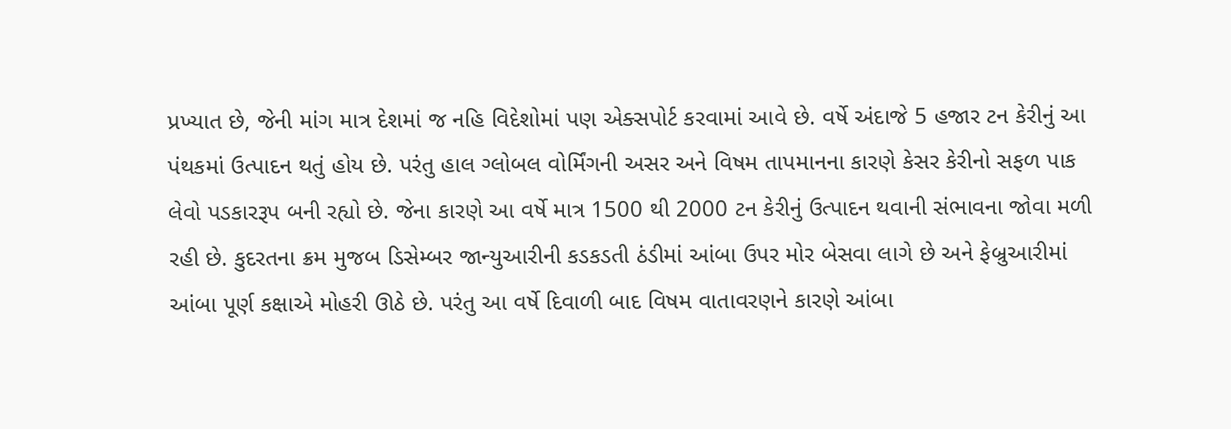પ્રખ્યાત છે, જેની માંગ માત્ર દેશમાં જ નહિ વિદેશોમાં પણ એક્સપોર્ટ કરવામાં આવે છે. વર્ષે અંદાજે 5 હજાર ટન કેરીનું આ પંથકમાં ઉત્પાદન થતું હોય છે. પરંતુ હાલ ગ્લોબલ વોર્મિંગની અસર અને વિષમ તાપમાનના કારણે કેસર કેરીનો સફળ પાક લેવો પડકારરૂપ બની રહ્યો છે. જેના કારણે આ વર્ષે માત્ર 1500 થી 2000 ટન કેરીનું ઉત્પાદન થવાની સંભાવના જોવા મળી રહી છે. કુદરતના ક્રમ મુજબ ડિસેમ્બર જાન્યુઆરીની કડકડતી ઠંડીમાં આંબા ઉપર મોર બેસવા લાગે છે અને ફેબ્રુઆરીમાં આંબા પૂર્ણ કક્ષાએ મોહરી ઊઠે છે. પરંતુ આ વર્ષે દિવાળી બાદ વિષમ વાતાવરણને કારણે આંબા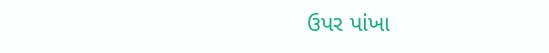ઉપર પાંખા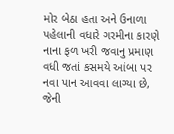મોર બેઠા હતા અને ઉનાળા પહેલાની વધારે ગરમીના કારણે નાના ફળ ખરી જવાનુ પ્રમાણ વધી જતાં કસમયે આંબા પર નવા પાન આવવા લાગ્યા છે, જેની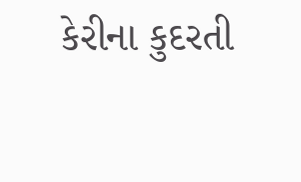કેરીના કુદરતી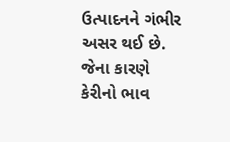ઉત્પાદનને ગંભીર અસર થઈ છે. જેના કારણે કેરીનો ભાવ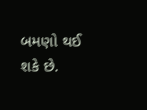બમણો થઈ શકે છે.